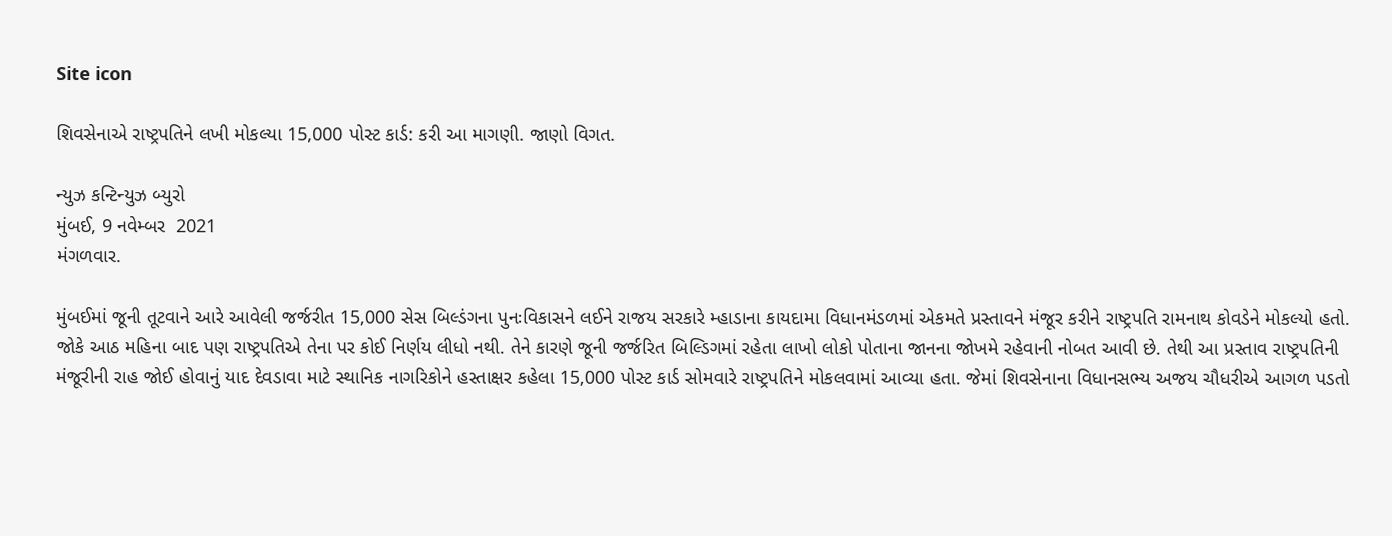Site icon

શિવસેનાએ રાષ્ટ્રપતિને લખી મોકલ્યા 15,000 પોસ્ટ કાર્ડ: કરી આ માગણી. જાણો વિગત.

ન્યુઝ કન્ટિન્યુઝ બ્યુરો
મુંબઈ, 9 નવેમ્બર  2021
મંગળવાર.

મુંબઈમાં જૂની તૂટવાને આરે આવેલી જર્જરીત 15,000 સેસ બિલ્ડંગના પુનઃવિકાસને લઈને રાજય સરકારે મ્હાડાના કાયદામા વિધાનમંડળમાં એકમતે પ્રસ્તાવને મંજૂર કરીને રાષ્ટ્રપતિ રામનાથ કોવડેને મોકલ્યો હતો. જોકે આઠ મહિના બાદ પણ રાષ્ટ્રપતિએ તેના પર કોઈ નિર્ણય લીધો નથી. તેને કારણે જૂની જર્જરિત બિલ્ડિગમાં રહેતા લાખો લોકો પોતાના જાનના જોખમે રહેવાની નોબત આવી છે. તેથી આ પ્રસ્તાવ રાષ્ટ્રપતિની મંજૂરીની રાહ જોઈ હોવાનું યાદ દેવડાવા માટે સ્થાનિક નાગરિકોને હસ્તાક્ષર કહેલા 15,000 પોસ્ટ કાર્ડ સોમવારે રાષ્ટ્રપતિને મોકલવામાં આવ્યા હતા. જેમાં શિવસેનાના વિધાનસભ્ય અજય ચૌધરીએ આગળ પડતો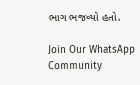ભાગ ભજવ્યો હતો.

Join Our WhatsApp Community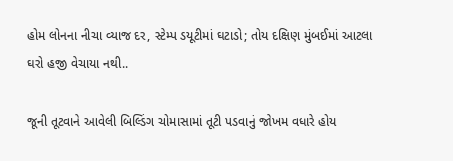હોમ લોનના નીચા વ્યાજ દર, સ્ટેમ્પ ડયૂટીમાં ઘટાડો; તોય દક્ષિણ મુંબઈમાં આટલા ઘરો હજી વેચાયા નથી..

જૂની તૂટવાને આવેલી બિલ્ડિંગ ચોમાસામાં તૂટી પડવાનું જોખમ વધારે હોય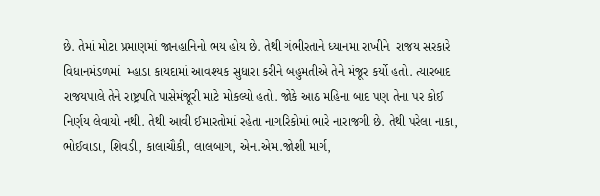છે. તેમાં મોટા પ્રમાણમાં જાનહાનિનો ભય હોય છે. તેથી ગંભીરતાને ધ્યાનમા રાખીને  રાજય સરકારે વિધાનમંડળમાં  મ્હાડા કાયદામાં આવશ્યક સુધારા કરીને બહુમતીએ તેને મંજૂર કર્યો હતો. ત્યારબાદ રાજયપાલે તેને રાષ્ટ્રપતિ પાસેમંજૂરી માટે મોકલ્યો હતો. જોકે આઠ મહિના બાદ પણ તેના પર કોઈ નિર્ણય લેવાયો નથી. તેથી આવી ઈમારતોમાં રહેતા નાગરિકોમાં ભારે નારાજગી છે. તેથી પરેલા નાકા, ભોઈવાડા, શિવડી, કાલાચૌકી, લાલબાગ, એન.એમ.જોશી માર્ગ,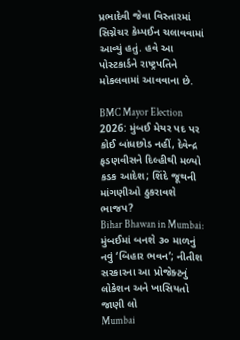પ્રભાદેવી જેવા વિસ્તારમાં સિગ્નેચર કેમ્પઈન ચલાવવામાં આવ્યું હતું. હવે આ પોસ્ટકાર્ડને રાષ્ટ્રપતિને મોકલવામાં આવવાના છે.

BMC Mayor Election 2026: મુંબઈ મેયર પદ પર કોઈ બાંધછોડ નહીં, દેવેન્દ્ર ફડણવીસને દિલ્હીથી મળ્યો કડક આદેશ; શિંદે જૂથની માંગણીઓ ઠુકરાવશે ભાજપ?
Bihar Bhawan in Mumbai: મુંબઈમાં બનશે ૩૦ માળનું નવું ‘બિહાર ભવન’; નીતીશ સરકારના આ પ્રોજેક્ટનું લોકેશન અને ખાસિયતો જાણી લો
Mumbai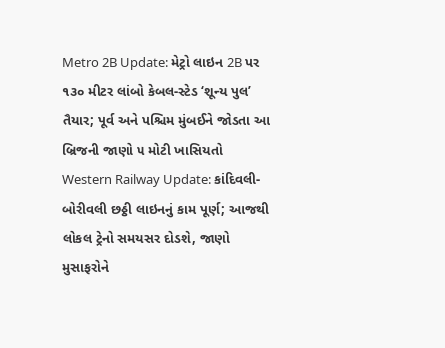Metro 2B Update: મેટ્રો લાઇન 2B પર ૧૩૦ મીટર લાંબો કેબલ-સ્ટેડ ‘શૂન્ય પુલ’ તૈયાર; પૂર્વ અને પશ્ચિમ મુંબઈને જોડતા આ બ્રિજની જાણો ૫ મોટી ખાસિયતો
Western Railway Update: કાંદિવલી-બોરીવલી છઠ્ઠી લાઇનનું કામ પૂર્ણ; આજથી લોકલ ટ્રેનો સમયસર દોડશે, જાણો મુસાફરોને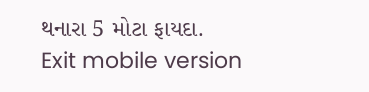થનારા 5 મોટા ફાયદા.
Exit mobile version